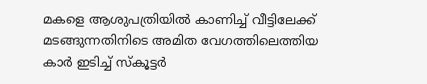മകളെ ആശുപത്രിയിൽ കാണിച്ച് വീട്ടിലേക്ക് മടങ്ങുന്നതിനിടെ അമിത വേഗത്തിലെത്തിയ കാർ ഇടിച്ച് സ്‌കൂട്ടർ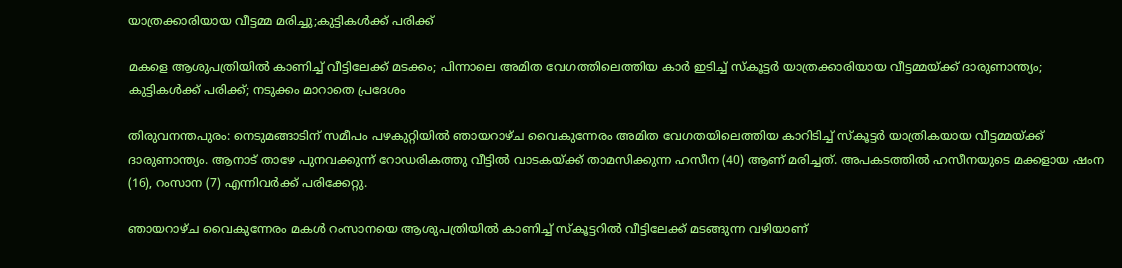യാത്രക്കാരിയായ വീട്ടമ്മ മരിച്ചു;കുട്ടികൾക്ക് പരിക്ക്

മകളെ ആശുപത്രിയിൽ കാണിച്ച് വീട്ടിലേക്ക് മടക്കം; പിന്നാലെ അമിത വേഗത്തിലെത്തിയ കാർ ഇടിച്ച് സ്‌കൂട്ടർ യാത്രക്കാരിയായ വീട്ടമ്മയ്ക്ക് ദാരുണാന്ത്യം; കുട്ടികൾക്ക് പരിക്ക്; നടുക്കം മാറാതെ പ്രദേശം

തിരുവനന്തപുരം: നെടുമങ്ങാടിന് സമീപം പഴകുറ്റിയിൽ ഞായറാഴ്ച വൈകുന്നേരം അമിത വേഗതയിലെത്തിയ കാറിടിച്ച് സ്കൂട്ടർ യാത്രികയായ വീട്ടമ്മയ്ക്ക് ദാരുണാന്ത്യം. ആനാട് താഴേ പുനവക്കുന്ന് റോഡരികത്തു വീട്ടിൽ വാടകയ്ക്ക് താമസിക്കുന്ന ഹസീന (40) ആണ് മരിച്ചത്. അപകടത്തിൽ ഹസീനയുടെ മക്കളായ ഷംന (16), റംസാന (7) എന്നിവർക്ക് പരിക്കേറ്റു.

ഞായറാഴ്ച വൈകുന്നേരം മകൾ റംസാനയെ ആശുപത്രിയിൽ കാണിച്ച് സ്കൂട്ടറിൽ വീട്ടിലേക്ക് മടങ്ങുന്ന വഴിയാണ്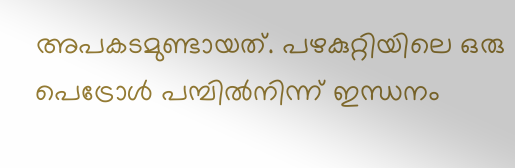അപകടമുണ്ടായത്. പഴകുറ്റിയിലെ ഒരു പെട്രോൾ പമ്പിൽനിന്ന് ഇന്ധനം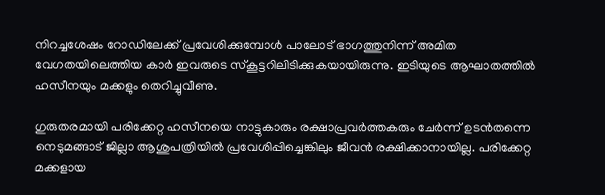നിറച്ചശേഷം റോഡിലേക്ക് പ്രവേശിക്കുമ്പോൾ പാലോട് ഭാഗത്തുനിന്ന് അമിത വേഗതയിലെത്തിയ കാർ ഇവരുടെ സ്കൂട്ടറിലിടിക്കുകയായിരുന്നു. ഇടിയുടെ ആഘാതത്തിൽ ഹസീനയും മക്കളും തെറിച്ചുവീണു.

ഗുരുതരമായി പരിക്കേറ്റ ഹസീനയെ നാട്ടുകാരും രക്ഷാപ്രവർത്തകരും ചേർന്ന് ഉടൻതന്നെ നെടുമങ്ങാട് ജില്ലാ ആശുപത്രിയിൽ പ്രവേശിപ്പിച്ചെങ്കിലും ജീവൻ രക്ഷിക്കാനായില്ല. പരിക്കേറ്റ മക്കളായ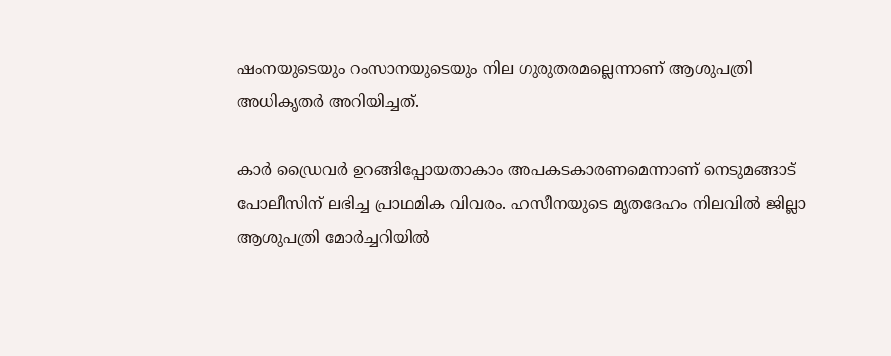ഷംനയുടെയും റംസാനയുടെയും നില ഗുരുതരമല്ലെന്നാണ് ആശുപത്രി അധികൃതർ അറിയിച്ചത്.

കാർ ഡ്രൈവർ ഉറങ്ങിപ്പോയതാകാം അപകടകാരണമെന്നാണ് നെടുമങ്ങാട് പോലീസിന് ലഭിച്ച പ്രാഥമിക വിവരം. ഹസീനയുടെ മൃതദേഹം നിലവിൽ ജില്ലാ ആശുപത്രി മോർച്ചറിയിൽ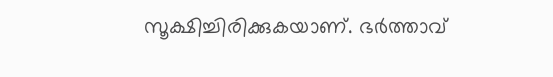സൂക്ഷിച്ചിരിക്കുകയാണ്. ഭർത്താവ്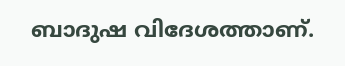ബാദുഷ വിദേശത്താണ്.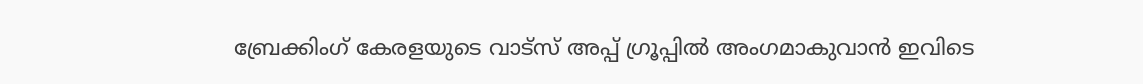ബ്രേക്കിംഗ് കേരളയുടെ വാട്സ് അപ്പ് ഗ്രൂപ്പിൽ അംഗമാകുവാൻ ഇവിടെ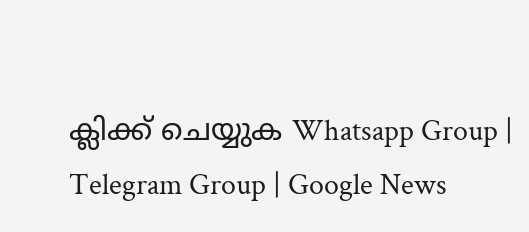ക്ലിക്ക് ചെയ്യുക Whatsapp Group | Telegram Group | Google News